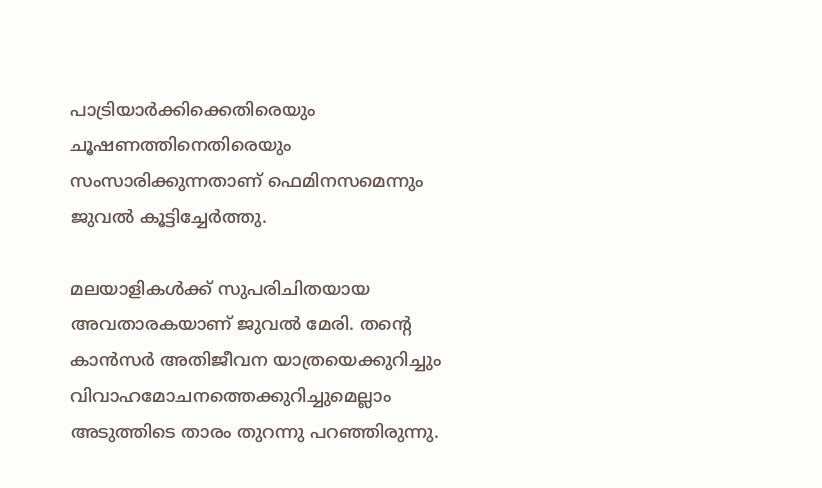പാട്രിയാർക്കിക്കെതിരെയും ചൂഷണത്തിനെതിരെയും സംസാരിക്കുന്നതാണ് ഫെമിനസമെന്നും ജുവൽ കൂട്ടിച്ചേർത്തു.

മലയാളികൾക്ക് സുപരിചിതയായ അവതാരകയാണ് ജുവൽ മേരി. തന്റെ കാൻസർ അതിജീവന യാത്രയെക്കുറിച്ചും വിവാഹമോചനത്തെക്കുറിച്ചുമെല്ലാം അടുത്തിടെ താരം തുറന്നു പറഞ്ഞിരുന്നു.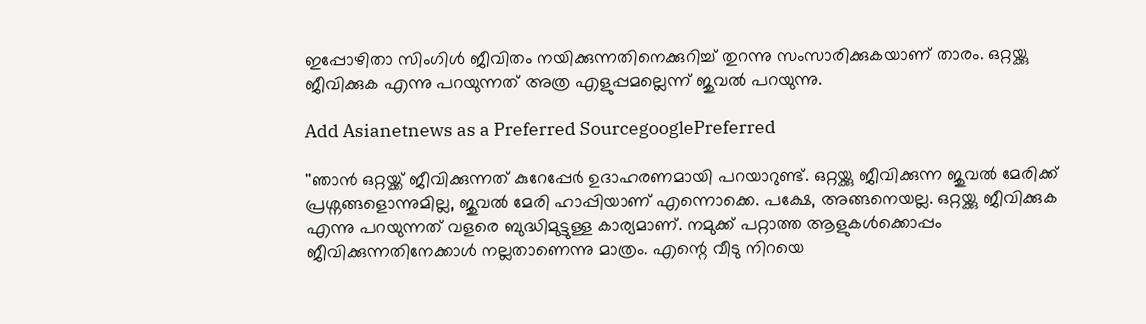ഇപ്പോഴിതാ സിംഗിൾ ജീവിതം നയിക്കുന്നതിനെക്കുറിച്ച് തുറന്നു സംസാരിക്കുകയാണ് താരം. ഒറ്റയ്ക്കു ജീവിക്കുക എന്നു പറയുന്നത് അത്ര എളുപ്പമല്ലെന്ന് ജുവൽ പറയുന്നു.

Add Asianetnews as a Preferred SourcegooglePreferred

''ഞാൻ ഒറ്റയ്ക്ക് ജീവിക്കുന്നത് കുറേപ്പേർ ഉദാഹരണമായി പറയാറുണ്ട്. ഒറ്റയ്ക്കു ജീവിക്കുന്ന ജുവൽ മേരിക്ക് പ്രശ്നങ്ങളൊന്നുമില്ല, ജുവൽ മേരി ഹാപ്പിയാണ് എന്നൊക്കെ. പക്ഷേ, അങ്ങനെയല്ല. ഒറ്റയ്ക്കു ജീവിക്കുക എന്നു പറയുന്നത് വളരെ ബുദ്ധിമുട്ടുള്ള കാര്യമാണ്. നമുക്ക് പറ്റാത്ത ആളുകൾക്കൊപ്പം ജീവിക്കുന്നതിനേക്കാൾ നല്ലതാണെന്നു മാത്രം. എന്റെ വീടു നിറയെ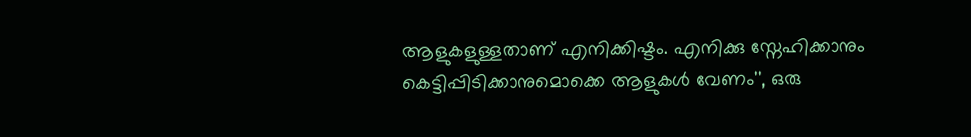ആളുകളുള്ളതാണ് എനിക്കിഷ്ടം. എനിക്കു സ്നേഹിക്കാനും കെട്ടിപ്പിടിക്കാനുമൊക്കെ ആളുകൾ വേണം'', ഒരു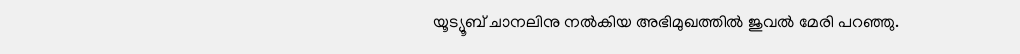യൂട്യൂബ് ചാനലിനു നൽകിയ അഭിമുഖത്തിൽ ജുവൽ മേരി പറഞ്ഞു.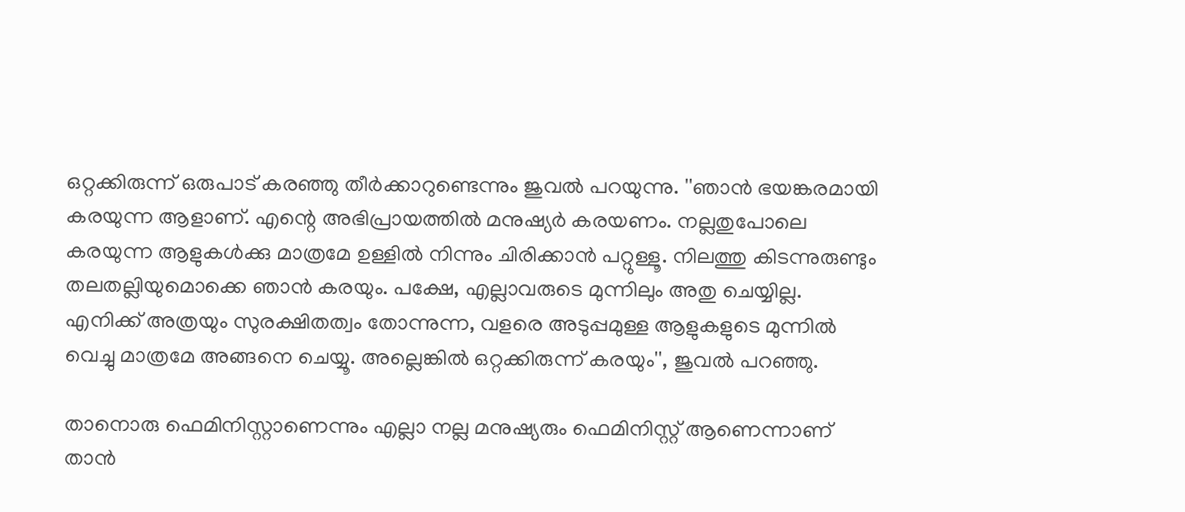ഒറ്റക്കിരുന്ന് ഒരുപാട് കരഞ്ഞു തീർക്കാറുണ്ടെന്നും ജുവൽ പറയുന്നു. ''ഞാൻ ഭയങ്കരമായി കരയുന്ന ആളാണ്. എന്റെ അഭിപ്രായത്തിൽ മനുഷ്യർ കരയണം. നല്ലതുപോലെ കരയുന്ന ആളുകൾക്കു മാത്രമേ ഉള്ളിൽ നിന്നും ചിരിക്കാൻ പറ്റുള്ളൂ. നിലത്തു കിടന്നുരുണ്ടും തലതല്ലിയുമൊക്കെ ഞാൻ കരയും. പക്ഷേ, എല്ലാവരുടെ മുന്നിലും അതു ചെയ്യില്ല. എനിക്ക് അത്രയും സുരക്ഷിതത്വം തോന്നുന്ന, വളരെ അടുപ്പമുള്ള ആളുകളുടെ മുന്നിൽ വെച്ചു മാത്രമേ അങ്ങനെ ചെയ്യൂ. അല്ലെങ്കിൽ ഒറ്റക്കിരുന്ന് കരയും'', ജുവൽ പറഞ്ഞു.

താനൊരു ഫെമിനിസ്റ്റാണെന്നും എല്ലാ നല്ല മനുഷ്യരും ഫെമിനിസ്റ്റ് ആണെന്നാണ് താൻ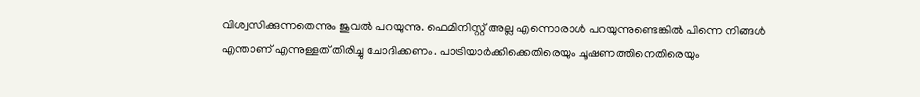വിശ്വസിക്കുന്നതെന്നും ജുവൽ പറയുന്നു. ഫെമിനിസ്റ്റ് അല്ല എന്നൊരാൾ പറയുന്നുണ്ടെങ്കിൽ പിന്നെ നിങ്ങൾ എന്താണ് എന്നുള്ളത് തിരിച്ചു ചോദിക്കണം. പാട്രിയാർക്കിക്കെതിരെയും ചൂഷണത്തിനെതിരെയും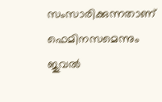സംസാരിക്കുന്നതാണ് ഫെമിനസമെന്നും ജുവൽ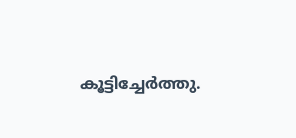കൂട്ടിച്ചേർത്തു.